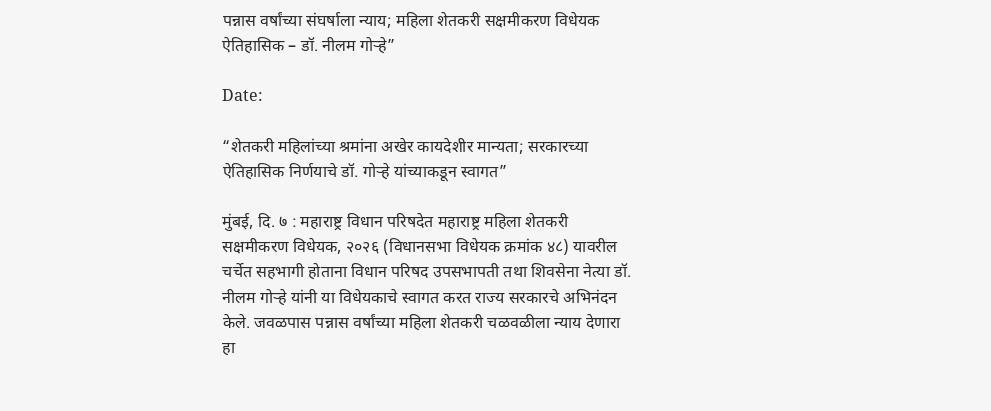पन्नास वर्षांच्या संघर्षाला न्याय; महिला शेतकरी सक्षमीकरण विधेयक ऐतिहासिक – डॉ. नीलम गोऱ्हे”

Date:

“शेतकरी महिलांच्या श्रमांना अखेर कायदेशीर मान्यता; सरकारच्या ऐतिहासिक निर्णयाचे डॉ. गोऱ्हे यांच्याकडून स्वागत”

मुंबई, दि. ७ : महाराष्ट्र विधान परिषदेत महाराष्ट्र महिला शेतकरी सक्षमीकरण विधेयक, २०२६ (विधानसभा विधेयक क्रमांक ४८) यावरील चर्चेत सहभागी होताना विधान परिषद उपसभापती तथा शिवसेना नेत्या डॉ. नीलम गोऱ्हे यांनी या विधेयकाचे स्वागत करत राज्य सरकारचे अभिनंदन केले. जवळपास पन्नास वर्षांच्या महिला शेतकरी चळवळीला न्याय देणारा हा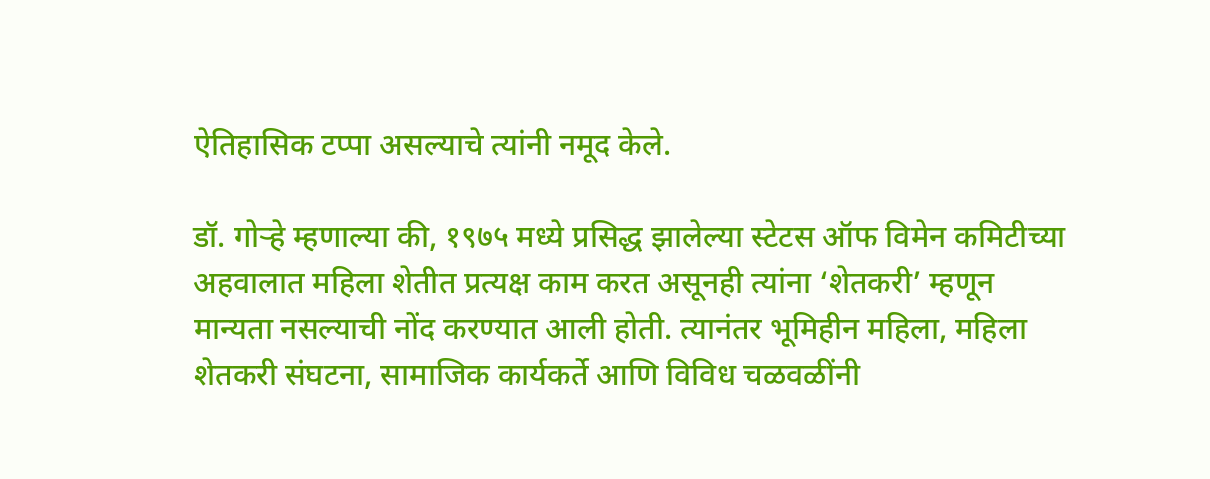ऐतिहासिक टप्पा असल्याचे त्यांनी नमूद केले.

डॉ. गोऱ्हे म्हणाल्या की, १९७५ मध्ये प्रसिद्ध झालेल्या स्टेटस ऑफ विमेन कमिटीच्या अहवालात महिला शेतीत प्रत्यक्ष काम करत असूनही त्यांना ‘शेतकरी’ म्हणून मान्यता नसल्याची नोंद करण्यात आली होती. त्यानंतर भूमिहीन महिला, महिला शेतकरी संघटना, सामाजिक कार्यकर्ते आणि विविध चळवळींनी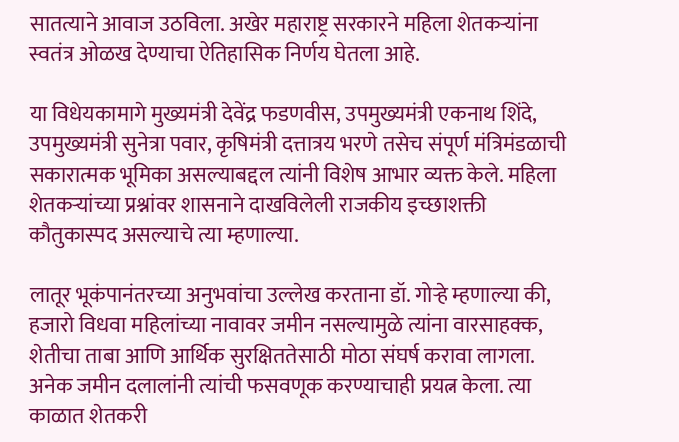सातत्याने आवाज उठविला. अखेर महाराष्ट्र सरकारने महिला शेतकऱ्यांना स्वतंत्र ओळख देण्याचा ऐतिहासिक निर्णय घेतला आहे.

या विधेयकामागे मुख्यमंत्री देवेंद्र फडणवीस, उपमुख्यमंत्री एकनाथ शिंदे, उपमुख्यमंत्री सुनेत्रा पवार, कृषिमंत्री दत्तात्रय भरणे तसेच संपूर्ण मंत्रिमंडळाची सकारात्मक भूमिका असल्याबद्दल त्यांनी विशेष आभार व्यक्त केले. महिला शेतकऱ्यांच्या प्रश्नांवर शासनाने दाखविलेली राजकीय इच्छाशक्ती कौतुकास्पद असल्याचे त्या म्हणाल्या.

लातूर भूकंपानंतरच्या अनुभवांचा उल्लेख करताना डॉ. गोऱ्हे म्हणाल्या की, हजारो विधवा महिलांच्या नावावर जमीन नसल्यामुळे त्यांना वारसाहक्क, शेतीचा ताबा आणि आर्थिक सुरक्षिततेसाठी मोठा संघर्ष करावा लागला. अनेक जमीन दलालांनी त्यांची फसवणूक करण्याचाही प्रयत्न केला. त्या काळात शेतकरी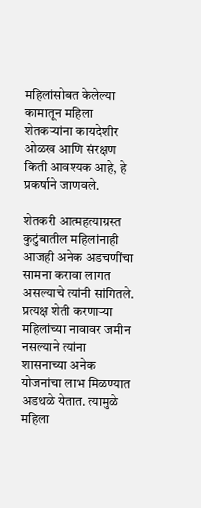महिलांसोबत केलेल्या कामातून महिला शेतकऱ्यांना कायदेशीर ओळख आणि संरक्षण किती आवश्यक आहे, हे प्रकर्षाने जाणवले.

शेतकरी आत्महत्याग्रस्त कुटुंबातील महिलांनाही आजही अनेक अडचणींचा सामना करावा लागत असल्याचे त्यांनी सांगितले. प्रत्यक्ष शेती करणाऱ्या महिलांच्या नावावर जमीन नसल्याने त्यांना शासनाच्या अनेक योजनांचा लाभ मिळण्यात अडथळे येतात. त्यामुळे महिला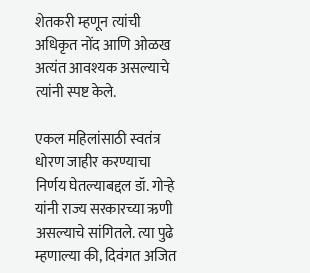शेतकरी म्हणून त्यांची अधिकृत नोंद आणि ओळख अत्यंत आवश्यक असल्याचे त्यांनी स्पष्ट केले.

एकल महिलांसाठी स्वतंत्र धोरण जाहीर करण्याचा निर्णय घेतल्याबद्दल डॉ. गोऱ्हे यांनी राज्य सरकारच्या ऋणी असल्याचे सांगितले. त्या पुढे म्हणाल्या की, दिवंगत अजित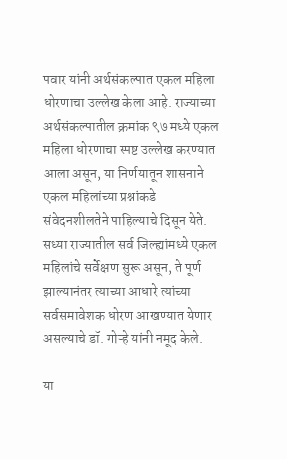पवार यांनी अर्थसंकल्पात एकल महिला धोरणाचा उल्लेख केला आहे. राज्याच्या अर्थसंकल्पातील क्रमांक ९७ मध्ये एकल महिला धोरणाचा स्पष्ट उल्लेख करण्यात आला असून, या निर्णयातून शासनाने एकल महिलांच्या प्रश्नांकडे संवेदनशीलतेने पाहिल्याचे दिसून येते. सध्या राज्यातील सर्व जिल्ह्यांमध्ये एकल महिलांचे सर्वेक्षण सुरू असून, ते पूर्ण झाल्यानंतर त्याच्या आधारे त्यांच्या सर्वसमावेशक धोरण आखण्यात येणार असल्याचे डॉ. गोऱ्हे यांनी नमूद केले.

या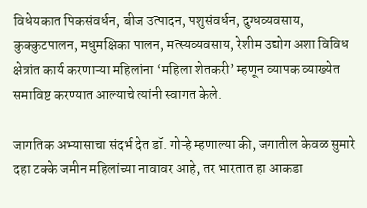विधेयकात पिकसंवर्धन, बीज उत्पादन, पशुसंवर्धन, दुग्धव्यवसाय, कुक्कुटपालन, मधुमक्षिका पालन, मत्स्यव्यवसाय, रेशीम उद्योग अशा विविध क्षेत्रांत कार्य करणाऱ्या महिलांना ‘महिला शेतकरी’ म्हणून व्यापक व्याख्येत समाविष्ट करण्यात आल्याचे त्यांनी स्वागत केले.

जागतिक अभ्यासाचा संदर्भ देत डॉ. गोऱ्हे म्हणाल्या की, जगातील केवळ सुमारे दहा टक्के जमीन महिलांच्या नावावर आहे, तर भारतात हा आकडा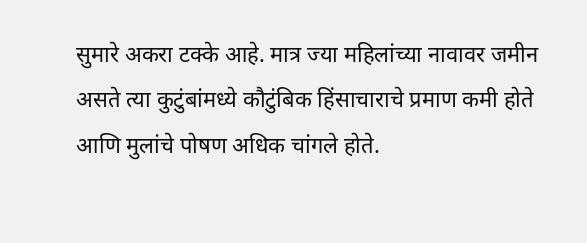सुमारे अकरा टक्के आहे. मात्र ज्या महिलांच्या नावावर जमीन असते त्या कुटुंबांमध्ये कौटुंबिक हिंसाचाराचे प्रमाण कमी होते आणि मुलांचे पोषण अधिक चांगले होते.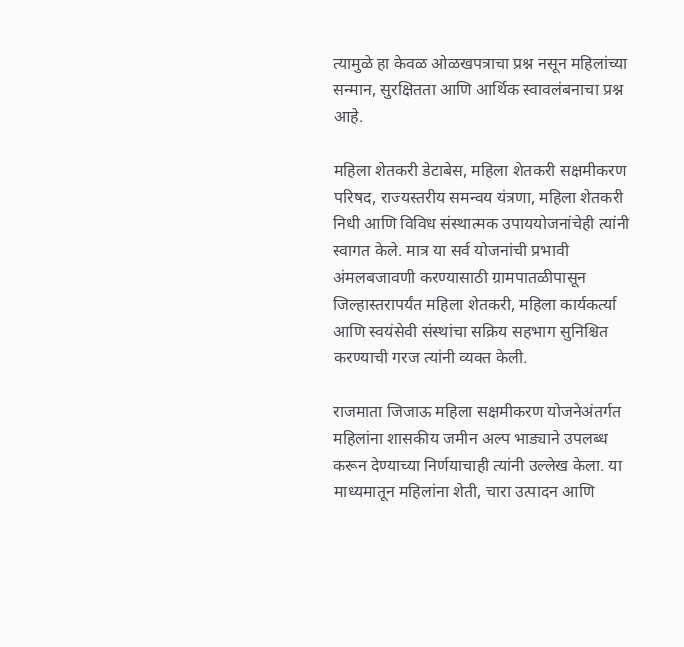त्यामुळे हा केवळ ओळखपत्राचा प्रश्न नसून महिलांच्या सन्मान, सुरक्षितता आणि आर्थिक स्वावलंबनाचा प्रश्न आहे.

महिला शेतकरी डेटाबेस, महिला शेतकरी सक्षमीकरण परिषद, राज्यस्तरीय समन्वय यंत्रणा, महिला शेतकरी निधी आणि विविध संस्थात्मक उपाययोजनांचेही त्यांनी स्वागत केले. मात्र या सर्व योजनांची प्रभावी अंमलबजावणी करण्यासाठी ग्रामपातळीपासून जिल्हास्तरापर्यंत महिला शेतकरी, महिला कार्यकर्त्या आणि स्वयंसेवी संस्थांचा सक्रिय सहभाग सुनिश्चित करण्याची गरज त्यांनी व्यक्त केली.

राजमाता जिजाऊ महिला सक्षमीकरण योजनेअंतर्गत महिलांना शासकीय जमीन अल्प भाड्याने उपलब्ध करून देण्याच्या निर्णयाचाही त्यांनी उल्लेख केला. या माध्यमातून महिलांना शेती, चारा उत्पादन आणि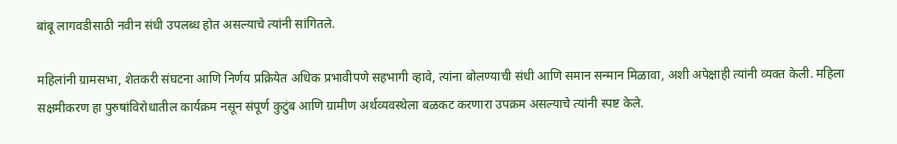बांबू लागवडीसाठी नवीन संधी उपलब्ध होत असल्याचे त्यांनी सांगितले.

महिलांनी ग्रामसभा, शेतकरी संघटना आणि निर्णय प्रक्रियेत अधिक प्रभावीपणे सहभागी व्हावे, त्यांना बोलण्याची संधी आणि समान सन्मान मिळावा, अशी अपेक्षाही त्यांनी व्यक्त केली. महिला सक्षमीकरण हा पुरुषांविरोधातील कार्यक्रम नसून संपूर्ण कुटुंब आणि ग्रामीण अर्थव्यवस्थेला बळकट करणारा उपक्रम असल्याचे त्यांनी स्पष्ट केले.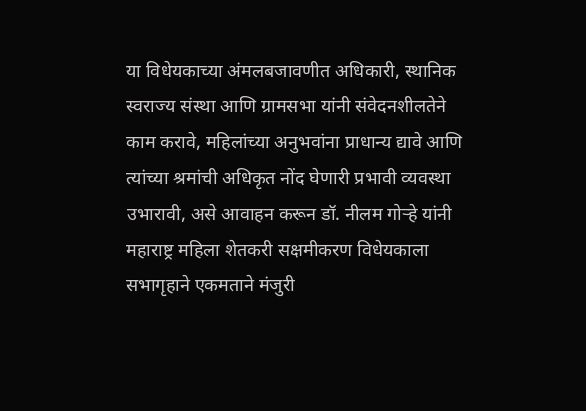या विधेयकाच्या अंमलबजावणीत अधिकारी, स्थानिक स्वराज्य संस्था आणि ग्रामसभा यांनी संवेदनशीलतेने काम करावे, महिलांच्या अनुभवांना प्राधान्य द्यावे आणि त्यांच्या श्रमांची अधिकृत नोंद घेणारी प्रभावी व्यवस्था उभारावी, असे आवाहन करून डॉ. नीलम गोऱ्हे यांनी महाराष्ट्र महिला शेतकरी सक्षमीकरण विधेयकाला सभागृहाने एकमताने मंजुरी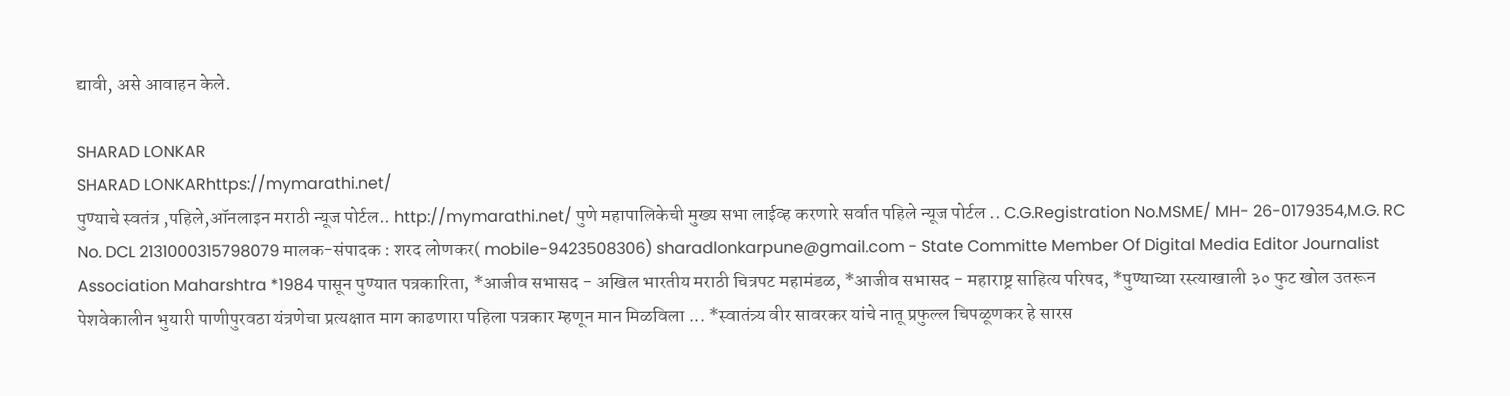द्यावी, असे आवाहन केले.

SHARAD LONKAR
SHARAD LONKARhttps://mymarathi.net/
पुण्याचे स्वतंत्र ,पहिले,ऑनलाइन मराठी न्यूज पोर्टल.. http://mymarathi.net/ पुणे महापालिकेची मुख्य सभा लाईव्ह करणारे सर्वात पहिले न्यूज पोर्टल .. C.G.Registration No.MSME/ MH- 26-0179354,M.G. RC No. DCL 2131000315798079 मालक-संपादक : शरद लोणकर( mobile-9423508306) sharadlonkarpune@gmail.com - State Committe Member Of Digital Media Editor Journalist Association Maharshtra *1984 पासून पुण्यात पत्रकारिता, *आजीव सभासद - अखिल भारतीय मराठी चित्रपट महामंडळ, *आजीव सभासद - महाराष्ट्र साहित्य परिषद, *पुण्याच्या रस्त्याखाली ३० फुट खोल उतरून पेशवेकालीन भुयारी पाणीपुरवठा यंत्रणेचा प्रत्यक्षात माग काढणारा पहिला पत्रकार म्हणून मान मिळविला ... *स्वातंत्र्य वीर सावरकर यांचे नातू प्रफुल्ल चिपळूणकर हे सारस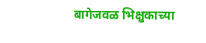बागेजवळ भिक्षुकाच्या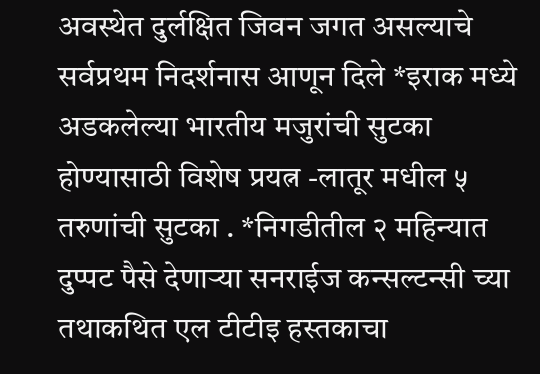अवस्थेत दुर्लक्षित जिवन जगत असल्याचे सर्वप्रथम निदर्शनास आणून दिले *इराक मध्ये अडकलेल्या भारतीय मजुरांची सुटका होण्यासाठी विशेष प्रयत्न -लातूर मधील ५ तरुणांची सुटका . *निगडीतील २ महिन्यात दुप्पट पैसे देणाऱ्या सनराईज कन्सल्टन्सी च्या तथाकथित एल टीटीइ हस्तकाचा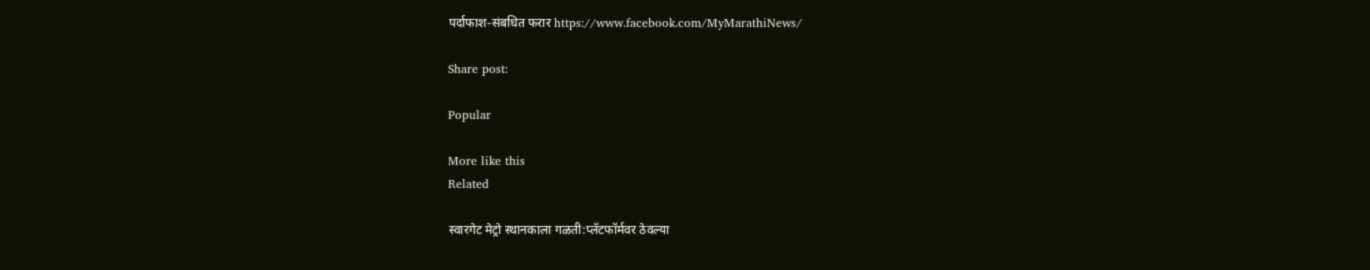पर्दाफाश-संबधित फरार https://www.facebook.com/MyMarathiNews/

Share post:

Popular

More like this
Related

स्वारगेट मेट्रो स्थानकाला गळती:प्लॅटफॉर्मवर ठेवल्या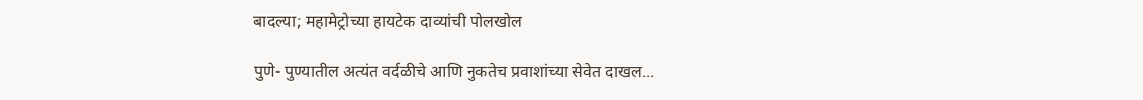बादल्या; महामेट्रोच्या हायटेक दाव्यांची पोलखोल

पुणे- पुण्यातील अत्यंत वर्दळीचे आणि नुकतेच प्रवाशांच्या सेवेत दाखल...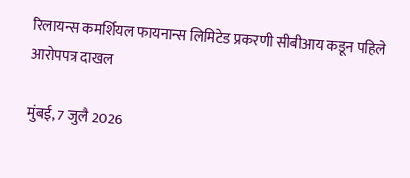रिलायन्स कमर्शियल फायनान्स लिमिटेड प्रकरणी सीबीआय कडून पहिले आरोपपत्र दाखल

मुंबई, 7 जुलै 2026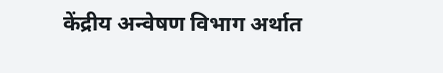केंद्रीय अन्वेषण विभाग अर्थात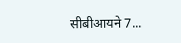सीबीआयने 7...